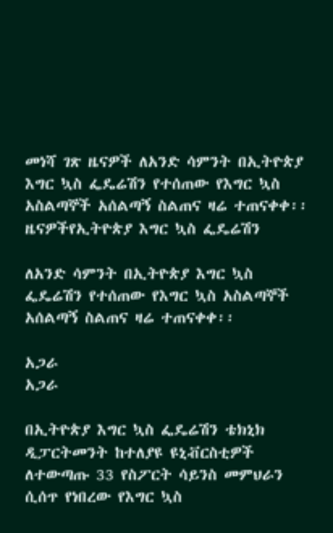መነሻ ገጽ ዜናዎች ለአንድ ሳምንት በኢትዮጵያ እግር ኳስ ፌዴሬሽን የተሰጠው የእግር ኳስ አስልጣኞች አሰልጣኝ ስልጠና ዛሬ ተጠናቀቀ፡፡
ዜናዎችየኢትዮጵያ እግር ኳስ ፌዴሬሽን

ለአንድ ሳምንት በኢትዮጵያ እግር ኳስ ፌዴሬሽን የተሰጠው የእግር ኳስ አስልጣኞች አሰልጣኝ ስልጠና ዛሬ ተጠናቀቀ፡፡

አጋራ
አጋራ

በኢትዮጵያ እግር ኳስ ፌዴሬሽን ቴክኒክ ዲፓርትመንት ከተለያዩ ዩኒቭርስቲዎች ለተውጣጡ 33 የስፖርት ሳይንስ መምህራን ሲሰጥ የነበረው የእግር ኳስ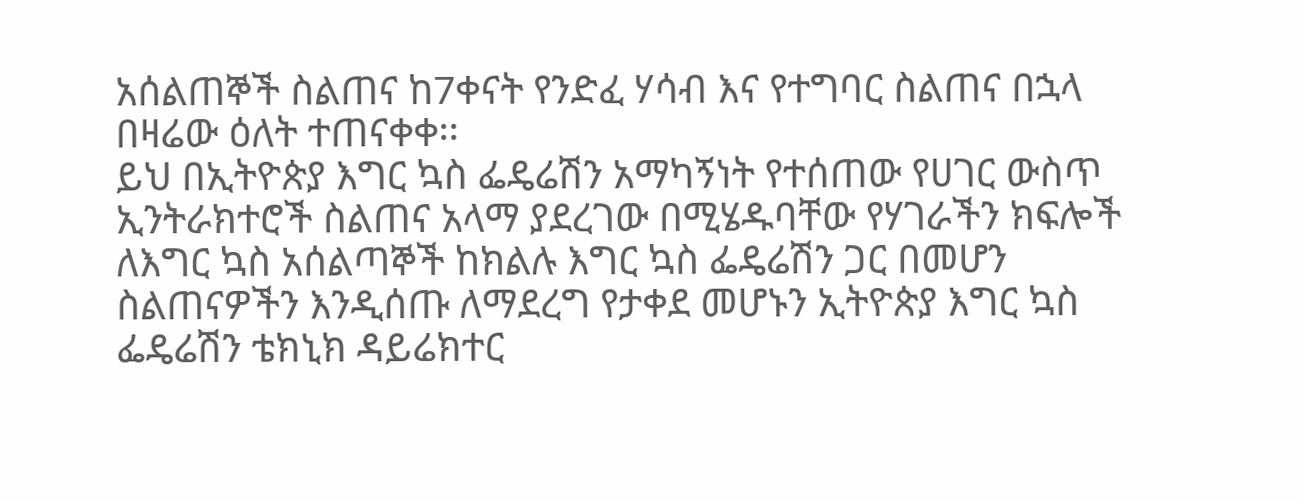አሰልጠኞች ስልጠና ከ7ቀናት የንድፈ ሃሳብ እና የተግባር ስልጠና በኋላ በዛሬው ዕለት ተጠናቀቀ፡፡
ይህ በኢትዮጵያ እግር ኳስ ፌዴሬሽን አማካኝነት የተሰጠው የሀገር ውስጥ ኢንትራክተሮች ስልጠና አላማ ያደረገው በሚሄዱባቸው የሃገራችን ክፍሎች ለእግር ኳስ አሰልጣኞች ከክልሉ እግር ኳስ ፌዴሬሽን ጋር በመሆን ስልጠናዎችን እንዲሰጡ ለማደረግ የታቀደ መሆኑን ኢትዮጵያ እግር ኳስ ፌዴሬሽን ቴክኒክ ዳይሬክተር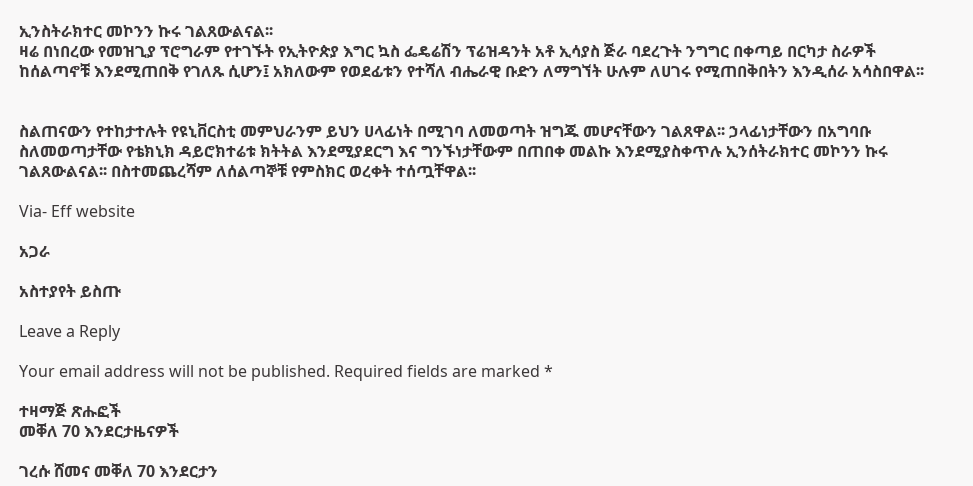ኢንስትራክተር መኮንን ኩሩ ገልጸውልናል፡፡
ዛሬ በነበረው የመዝጊያ ፕሮግራም የተገኙት የኢትዮጵያ እግር ኳስ ፌዴሬሽን ፕሬዝዳንት አቶ ኢሳያስ ጅራ ባደረጉት ንግግር በቀጣይ በርካታ ስራዎች ከሰልጣኖቹ እንደሚጠበቅ የገለጹ ሲሆን፤ አክለውም የወደፊቱን የተሻለ ብሔራዊ ቡድን ለማግኘት ሁሉም ለሀገሩ የሚጠበቅበትን እንዲሰራ አሳስበዋል፡፡


ስልጠናውን የተከታተሉት የዩኒቨርስቲ መምህራንም ይህን ሀላፊነት በሚገባ ለመወጣት ዝግጁ መሆናቸውን ገልጸዋል፡፡ ኃላፊነታቸውን በአግባቡ ስለመወጣታቸው የቴክኒክ ዳይሮክተሬቱ ክትትል እንደሚያደርግ እና ግንኙነታቸውም በጠበቀ መልኩ እንደሚያስቀጥሉ ኢንሰትራክተር መኮንን ኩሩ ገልጸውልናል፡፡ በስተመጨረሻም ለሰልጣኞቹ የምስክር ወረቀት ተሰጧቸዋል፡፡

Via- Eff website

አጋራ

አስተያየት ይስጡ

Leave a Reply

Your email address will not be published. Required fields are marked *

ተዛማጅ ጽሑፎች
መቐለ 70 እንደርታዜናዎች

ገረሱ ሸመና መቐለ 70 እንደርታን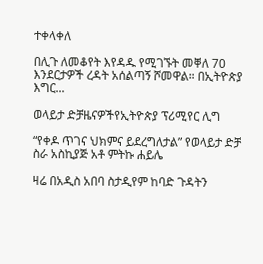ተቀላቀለ

በሊጉ ለመቆየት እየዳዱ የሚገኙት መቐለ 70 እንደርታዎች ረዳት አሰልጣኝ ሾመዋል። በኢትዮጵያ እግር...

ወላይታ ድቻዜናዎችየኢትዮጵያ ፕሪሚየር ሊግ

“የቀዶ ጥገና ህክምና ይደረግለታል” የወላይታ ድቻ ስራ አስኪያጅ አቶ ምትኩ ሐይሌ

ዛሬ በአዲስ አበባ ስታዲየም ከባድ ጉዳትን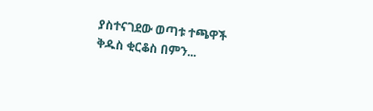ያስተናገደው ወጣቱ ተጫዋች ቅዱስ ቂርቆስ በምን...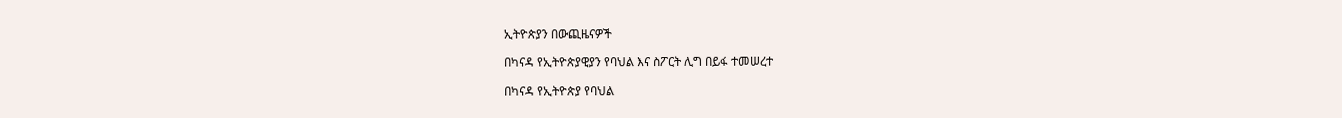ኢትዮጵያን በውጪዜናዎች

በካናዳ የኢትዮጵያዊያን የባህል እና ስፖርት ሊግ በይፋ ተመሠረተ

በካናዳ የኢትዮጵያ የባህል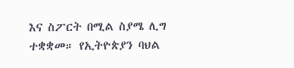እና ስፖርት በሚል ስያሜ ሊግ ተቋቋመ። የኢትዮጵያን ባህል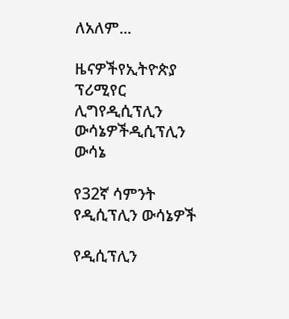ለአለም...

ዜናዎችየኢትዮጵያ ፕሪሚየር ሊግየዲሲፕሊን ውሳኔዎችዲሲፕሊን ውሳኔ

የ32ኛ ሳምንት የዲሲፕሊን ውሳኔዎች

የዲሲፕሊን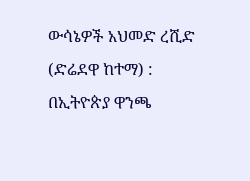ውሳኔዎች አህመድ ረሺድ (ድሬደዋ ከተማ) : በኢትዮጵያ ዋንጫ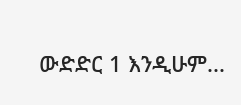ውድድር 1 እንዲሁም...